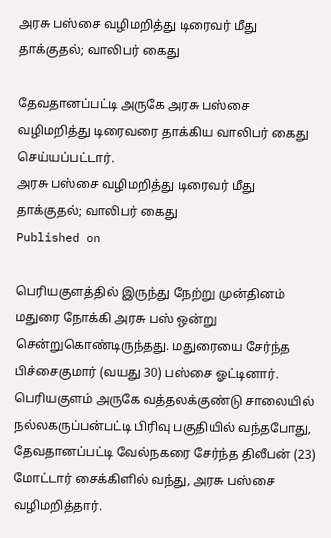அரசு பஸ்சை வழிமறித்து டிரைவர் மீது தாக்குதல்; வாலிபர் கைது

தேவதானப்பட்டி அருகே அரசு பஸ்சை வழிமறித்து டிரைவரை தாக்கிய வாலிபர் கைது செய்யப்பட்டார்.
அரசு பஸ்சை வழிமறித்து டிரைவர் மீது தாக்குதல்; வாலிபர் கைது
Published on

பெரியகுளத்தில் இருந்து நேற்று முன்தினம் மதுரை நோக்கி அரசு பஸ் ஒன்று சென்றுகொண்டிருந்தது. மதுரையை சேர்ந்த பிச்சைகுமார் (வயது 30) பஸ்சை ஓட்டினார். பெரியகுளம் அருகே வத்தலக்குண்டு சாலையில் நல்லகருப்பன்பட்டி பிரிவு பகுதியில் வந்தபோது, தேவதானப்பட்டி வேல்நகரை சேர்ந்த திலீபன் (23) மோட்டார் சைக்கிளில் வந்து, அரசு பஸ்சை வழிமறித்தார்.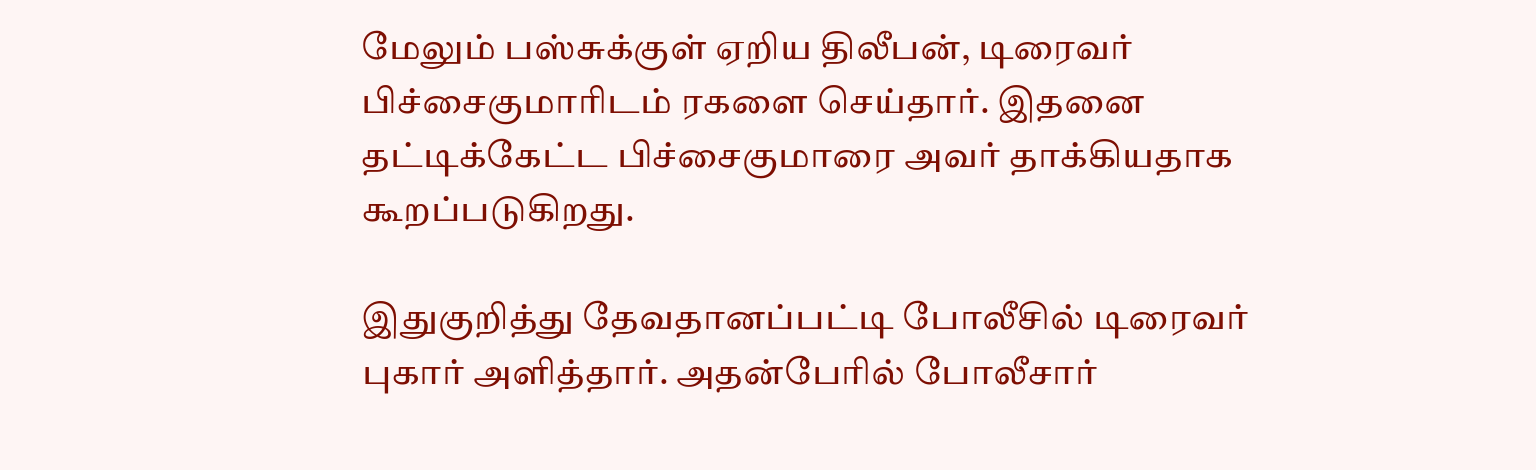மேலும் பஸ்சுக்குள் ஏறிய திலீபன், டிரைவர் பிச்சைகுமாரிடம் ரகளை செய்தார். இதனை தட்டிக்கேட்ட பிச்சைகுமாரை அவர் தாக்கியதாக கூறப்படுகிறது.

இதுகுறித்து தேவதானப்பட்டி போலீசில் டிரைவர் புகார் அளித்தார். அதன்பேரில் போலீசார்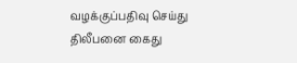வழக்குப்பதிவு செய்து திலீபனை கைது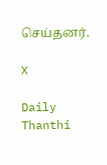செய்தனர்.

X

Daily Thanthi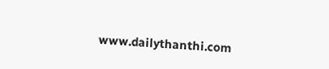www.dailythanthi.com